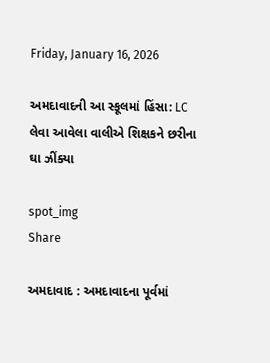Friday, January 16, 2026

અમદાવાદની આ સ્કૂલમાં હિંસા: LC લેવા આવેલા વાલીએ શિક્ષકને છરીના ઘા ઝીંક્યા

spot_img
Share

અમદાવાદ : અમદાવાદના પૂર્વમાં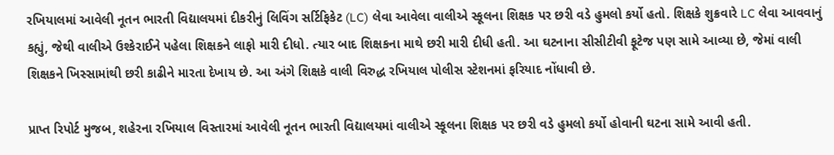રખિયાલમાં આવેલી નૂતન ભારતી વિદ્યાલયમાં દીકરીનું લિવિંગ સર્ટિફિકેટ (LC) લેવા આવેલા વાલીએ સ્કૂલના શિક્ષક પર છરી વડે હુમલો કર્યો હતો. શિક્ષકે શુક્રવારે LC લેવા આવવાનું કહ્યું, જેથી વાલીએ ઉશ્કેરાઈને પહેલા શિક્ષકને લાફો મારી દીધો. ત્યાર બાદ શિક્ષકના માથે છરી મારી દીધી હતી. આ ઘટનાના સીસીટીવી ફૂટેજ પણ સામે આવ્યા છે, જેમાં વાલી શિક્ષકને ખિસ્સામાંથી છરી કાઢીને મારતા દેખાય છે. આ અંગે શિક્ષકે વાલી વિરુદ્ધ રખિયાલ પોલીસ સ્ટેશનમાં ફરિયાદ નોંધાવી છે.

પ્રાપ્ત રિપોર્ટ મુજબ, શહેરના રખિયાલ વિસ્તારમાં આવેલી નૂતન ભારતી વિદ્યાલયમાં વાલીએ સ્કૂલના શિક્ષક પર છરી વડે હુમલો કર્યો હોવાની ઘટના સામે આવી હતી.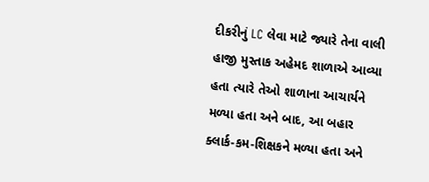દીકરીનું LC લેવા માટે જ્યારે તેના વાલી હાજી મુસ્તાક અહેમદ શાળાએ આવ્યા હતા ત્યારે તેઓ શાળાના આચાર્યને મળ્યા હતા અને બાદ, આ બહાર ક્લાર્ક-કમ-શિક્ષકને મળ્યા હતા અને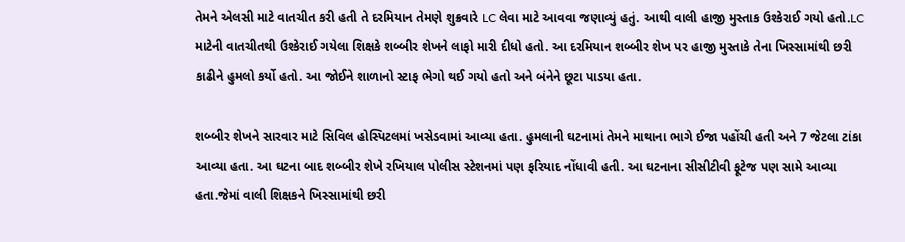તેમને એલસી માટે વાતચીત કરી હતી તે દરમિયાન તેમણે શુક્રવારે LC લેવા માટે આવવા જણાવ્યું હતું. આથી વાલી હાજી મુસ્તાક ઉશ્કેરાઈ ગયો હતો.LC માટેની વાતચીતથી ઉશ્કેરાઈ ગયેલા શિક્ષકે શબ્બીર શેખને લાફો મારી દીધો હતો. આ દરમિયાન શબ્બીર શેખ પર હાજી મુસ્તાકે તેના ખિસ્સામાંથી છરી કાઢીને હુમલો કર્યો હતો. આ જોઈને શાળાનો સ્ટાફ ભેગો થઈ ગયો હતો અને બંનેને છૂટા પાડયા હતા.

શબ્બીર શેખને સારવાર માટે સિવિલ હોસ્પિટલમાં ખસેડવામાં આવ્યા હતા. હુમલાની ઘટનામાં તેમને માથાના ભાગે ઈજા પહોંચી હતી અને 7 જેટલા ટાંકા આવ્યા હતા. આ ઘટના બાદ શબ્બીર શેખે રખિયાલ પોલીસ સ્ટેશનમાં પણ ફરિયાદ નોંધાવી હતી. આ ઘટનાના સીસીટીવી ફૂટેજ પણ સામે આવ્યા હતા.જેમાં વાલી શિક્ષકને ખિસ્સામાંથી છરી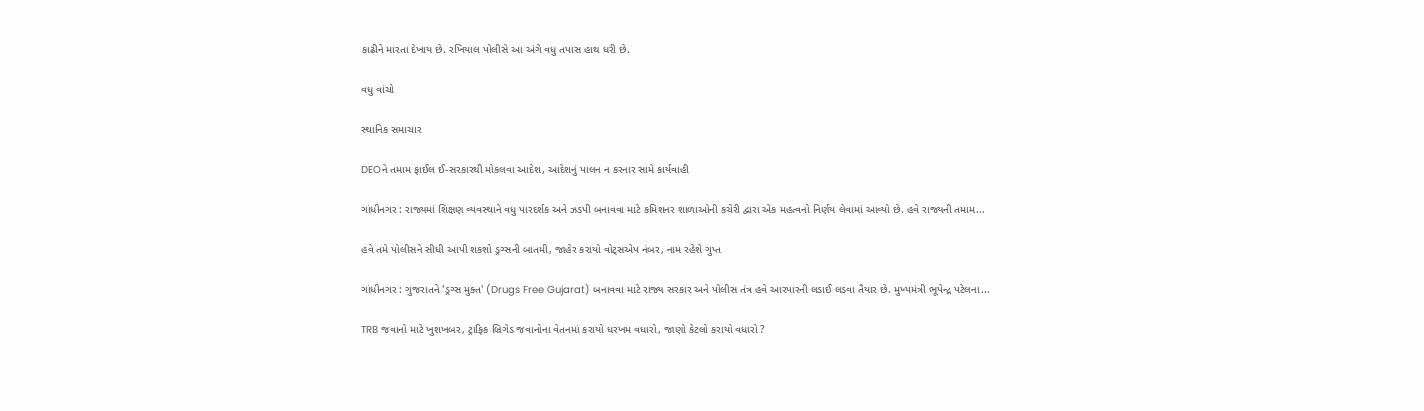કાઢીને મારતા દેખાય છે. રખિયાલ પોલીસે આ અંગે વધુ તપાસ હાથ ધરી છે.

વધુ વાંચો

સ્થાનિક સમાચાર

DEOને તમામ ફાઈલ ઈ-સરકારથી મોકલવા આદેશ, આદેશનું પાલન ન કરનાર સામે કાર્યવાહી

ગાંધીનગર : રાજ્યમાં શિક્ષણ વ્યવસ્થાને વધુ પારદર્શક અને ઝડપી બનાવવા માટે કમિશનર શાળાઓની કચેરી દ્વારા એક મહત્વનો નિર્ણય લેવામાં આવ્યો છે. હવે રાજ્યની તમામ...

હવે તમે પોલીસને સીધી આપી શકશો ડ્રગ્સની બાતમી, જાહેર કરાયો વોટ્સએપ નંબર, નામ રહેશે ગુપ્ત

ગાંધીનગર : ગુજરાતને 'ડ્રગ્સ મુક્ત' (Drugs Free Gujarat) બનાવવા માટે રાજ્ય સરકાર અને પોલીસ તંત્ર હવે આરપારની લડાઈ લડવા તૈયાર છે. મુખ્યમંત્રી ભૂપેન્દ્ર પટેલના...

TRB જવાનો માટે ખુશખબર, ટ્રાફિક બ્રિગેડ જવાનોના વેતનમાં કરાયો ધરખમ વધારો, જાણો કેટલો કરાયો વધારો ?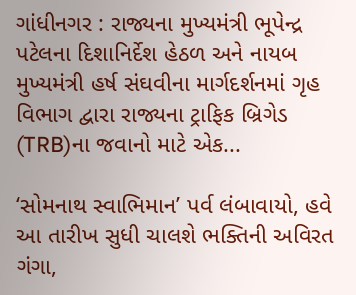ગાંધીનગર : રાજ્યના મુખ્યમંત્રી ભૂપેન્દ્ર પટેલના દિશાનિર્દેશ હેઠળ અને નાયબ મુખ્યમંત્રી હર્ષ સંઘવીના માર્ગદર્શનમાં ગૃહ વિભાગ દ્વારા રાજ્યના ટ્રાફિક બ્રિગેડ (TRB)ના જવાનો માટે એક...

‘સોમનાથ સ્વાભિમાન’ પર્વ લંબાવાયો, હવે આ તારીખ સુધી ચાલશે ભક્તિની અવિરત ગંગા,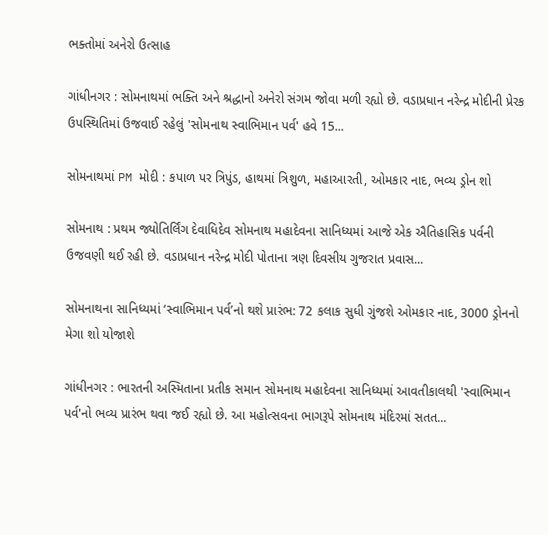ભક્તોમાં અનેરો ઉત્સાહ

ગાંધીનગર : સોમનાથમાં ભક્તિ અને શ્રદ્ધાનો અનેરો સંગમ જોવા મળી રહ્યો છે. વડાપ્રધાન નરેન્દ્ર મોદીની પ્રેરક ઉપસ્થિતિમાં ઉજવાઈ રહેલું 'સોમનાથ સ્વાભિમાન પર્વ' હવે 15...

સોમનાથમાં PM મોદી : કપાળ પર ત્રિપુંડ, હાથમાં ત્રિશુળ, મહાઆરતી, ઓમકાર નાદ, ભવ્ય ડ્રોન શો

સોમનાથ : પ્રથમ જ્યોતિર્લિંગ દેવાધિદેવ સોમનાથ મહાદેવના સાનિધ્યમાં આજે એક ઐતિહાસિક પર્વની ઉજવણી થઈ રહી છે. વડાપ્રધાન નરેન્દ્ર મોદી પોતાના ત્રણ દિવસીય ગુજરાત પ્રવાસ...

સોમનાથના સાનિધ્યમાં ‘સ્વાભિમાન પર્વ’નો થશે પ્રારંભ: 72 કલાક સુધી ગુંજશે ઓમકાર નાદ, 3000 ડ્રોનનો મેગા શો યોજાશે

ગાંધીનગર : ભારતની અસ્મિતાના પ્રતીક સમાન સોમનાથ મહાદેવના સાનિધ્યમાં આવતીકાલથી 'સ્વાભિમાન પર્વ'નો ભવ્ય પ્રારંભ થવા જઈ રહ્યો છે. આ મહોત્સવના ભાગરૂપે સોમનાથ મંદિરમાં સતત...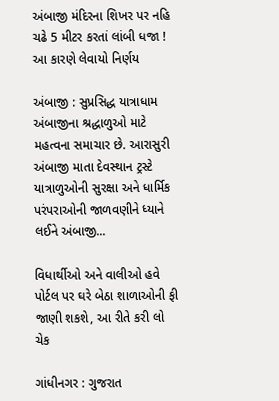અંબાજી મંદિરના શિખર પર નહિ ચઢે 5 મીટર કરતાં લાંબી ધજા ! આ કારણે લેવાયો નિર્ણય

અંબાજી : સુપ્રસિદ્ધ યાત્રાધામ અંબાજીના શ્રદ્ધાળુઓ માટે મહત્વના સમાચાર છે. આરાસુરી અંબાજી માતા દેવસ્થાન ટ્રસ્ટે યાત્રાળુઓની સુરક્ષા અને ધાર્મિક પરંપરાઓની જાળવણીને ધ્યાને લઈને અંબાજી...

વિધાર્થીઓ અને વાલીઓ હવે પોર્ટલ પર ઘરે બેઠા શાળાઓની ફી જાણી શકશે, આ રીતે કરી લો ચેક

ગાંધીનગર : ગુજરાત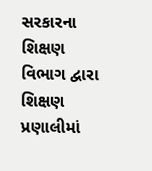સરકારના શિક્ષણ વિભાગ દ્વારા શિક્ષણ પ્રણાલીમાં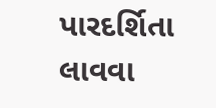પારદર્શિતા લાવવા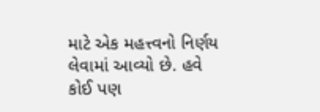માટે એક મહત્ત્વનો નિર્ણય લેવામાં આવ્યો છે. હવે કોઈ પણ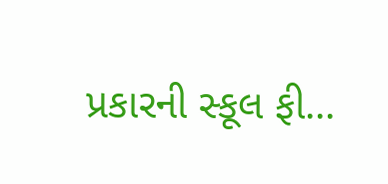પ્રકારની સ્કૂલ ફી...